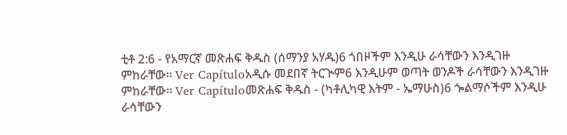ቲቶ 2:6 - የአማርኛ መጽሐፍ ቅዱስ (ሰማንያ አሃዱ)6 ጎበዞችም እንዲሁ ራሳቸውን እንዲገዙ ምከራቸው። Ver Capítuloአዲሱ መደበኛ ትርጒም6 እንዲሁም ወጣት ወንዶች ራሳቸውን እንዲገዙ ምከራቸው። Ver Capítuloመጽሐፍ ቅዱስ - (ካቶሊካዊ እትም - ኤማሁስ)6 ጐልማሶችም እንዲሁ ራሳቸውን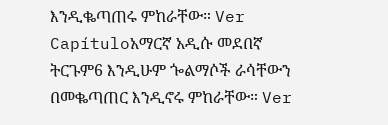እንዲቈጣጠሩ ምከራቸው። Ver Capítuloአማርኛ አዲሱ መደበኛ ትርጉም6 እንዲሁም ጐልማሶች ራሳቸውን በመቈጣጠር እንዲኖሩ ምከራቸው። Ver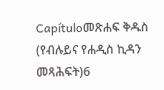Capítuloመጽሐፍ ቅዱስ (የብሉይና የሐዲስ ኪዳን መጻሕፍት)6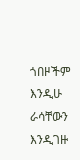ጎበዞችም እንዲሁ ራሳቸውን እንዲገዙ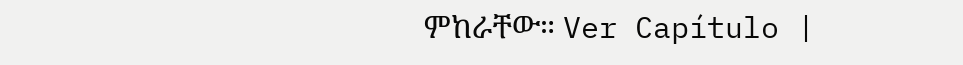ምከራቸው። Ver Capítulo |